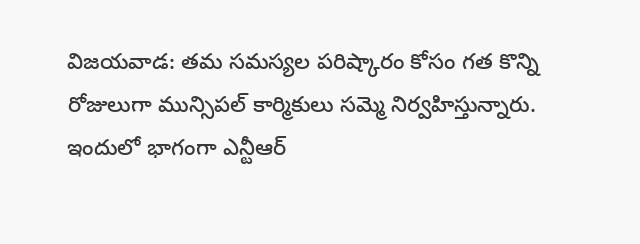విజయవాడ: తమ సమస్యల పరిష్కారం కోసం గత కొన్ని రోజులుగా మున్సిపల్ కార్మికులు సమ్మె నిర్వహిస్తున్నారు. ఇందులో భాగంగా ఎన్టీఆర్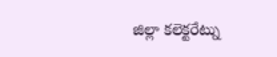జిల్లా కలెక్టరేట్ను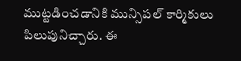ముట్టడించడానికి మున్సిపల్ కార్మికులు పిలుపునిచ్చారు. ఈ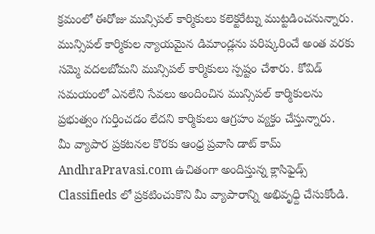క్రమంలో ఈరోజు మున్సిపల్ కార్మికులు కలెక్టరేట్ను ముట్టడించనున్నారు.
మున్సిపల్ కార్మికుల న్యాయమైన డిమాండ్లను పరిష్కరించే అంత వరకు సమ్మె వదలబోమని మున్సిపల్ కార్మికులు స్పష్టం చేశారు. కోవిడ్ సమయంలో ఎనలేని సేవలు అందించిన మున్సిపల్ కార్మికులను ప్రభుత్వం గుర్తించడం లేదని కార్మికులు ఆగ్రహం వ్యక్తం చేస్తున్నారు.
మీ వ్యాపార ప్రకటనల కొరకు ఆంధ్ర ప్రవాసి డాట్ కామ్ AndhraPravasi.com ఉచితంగా అందిస్తున్న క్లాసిఫైడ్స్ Classifieds లో ప్రకటించుకొని మీ వ్యాపారాన్ని అభివృధ్ది చేసుకోండి.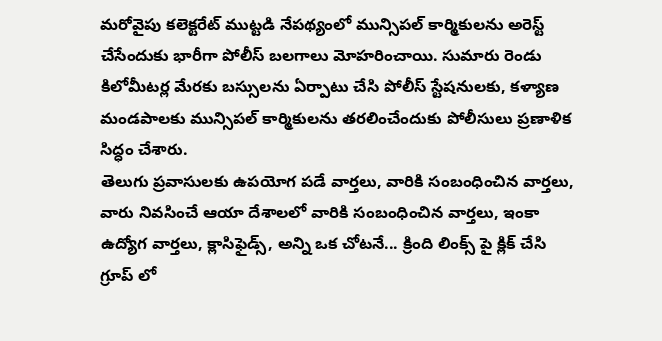మరోవైపు కలెక్టరేట్ ముట్టడి నేపథ్యంలో మున్సిపల్ కార్మికులను అరెస్ట్ చేసేందుకు భారీగా పోలీస్ బలగాలు మోహరించాయి. సుమారు రెండు కిలోమీటర్ల మేరకు బస్సులను ఏర్పాటు చేసి పోలీస్ స్టేషనులకు, కళ్యాణ మండపాలకు మున్సిపల్ కార్మికులను తరలించేందుకు పోలీసులు ప్రణాళిక సిద్ధం చేశారు.
తెలుగు ప్రవాసులకు ఉపయోగ పడే వార్తలు, వారికి సంబంధించిన వార్తలు, వారు నివసించే ఆయా దేశాలలో వారికి సంబంధించిన వార్తలు, ఇంకా ఉద్యోగ వార్తలు, క్లాసిఫైడ్స్, అన్ని ఒక చోటనే... క్రింది లింక్స్ పై క్లిక్ చేసి గ్రూప్ లో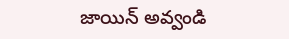జాయిన్ అవ్వండి